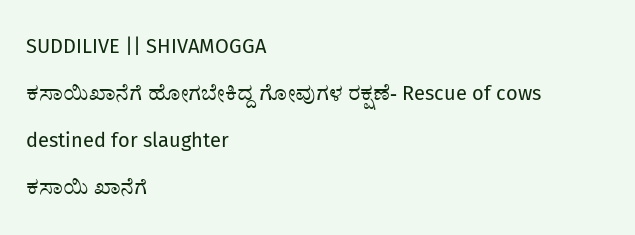SUDDILIVE || SHIVAMOGGA
ಕಸಾಯಿಖಾನೆಗೆ ಹೋಗಬೇಕಿದ್ದ ಗೋವುಗಳ ರಕ್ಷಣೆ- Rescue of cows destined for slaughter
ಕಸಾಯಿ ಖಾನೆಗೆ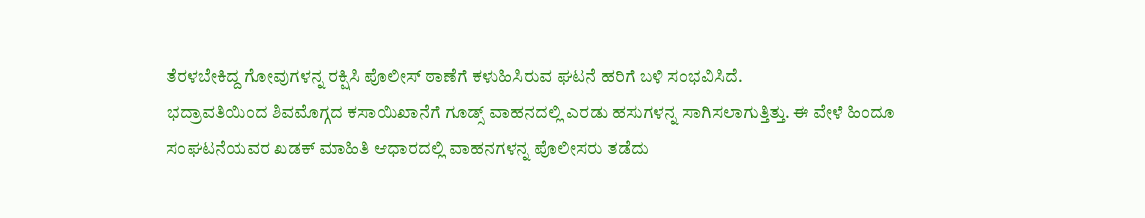ತೆರಳಬೇಕಿದ್ದ ಗೋವುಗಳನ್ನ ರಕ್ಷಿಸಿ ಪೊಲೀಸ್ ಠಾಣೆಗೆ ಕಳುಹಿಸಿರುವ ಘಟನೆ ಹರಿಗೆ ಬಳಿ ಸಂಭವಿಸಿದೆ.
ಭದ್ರಾವತಿಯಿಂದ ಶಿವಮೊಗ್ಗದ ಕಸಾಯಿಖಾನೆಗೆ ಗೂಡ್ಸ್ ವಾಹನದಲ್ಲಿ ಎರಡು ಹಸುಗಳನ್ನ ಸಾಗಿಸಲಾಗುತ್ತಿತ್ತು. ಈ ವೇಳೆ ಹಿಂದೂ ಸಂಘಟನೆಯವರ ಖಡಕ್ ಮಾಹಿತಿ ಆಧಾರದಲ್ಲಿ ವಾಹನಗಳನ್ನ ಪೊಲೀಸರು ತಡೆದು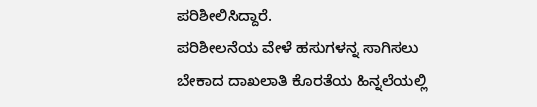ಪರಿಶೀಲಿಸಿದ್ದಾರೆ.
ಪರಿಶೀಲನೆಯ ವೇಳೆ ಹಸುಗಳನ್ನ ಸಾಗಿಸಲು ಬೇಕಾದ ದಾಖಲಾತಿ ಕೊರತೆಯ ಹಿನ್ನಲೆಯಲ್ಲಿ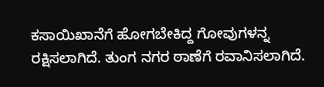ಕಸಾಯಿಖಾನೆಗೆ ಹೋಗಬೇಕಿದ್ದ ಗೋವುಗಳನ್ನ ರಕ್ಷಿಸಲಾಗಿದೆ. ತುಂಗ ನಗರ ಠಾಣೆಗೆ ರವಾನಿಸಲಾಗಿದೆ.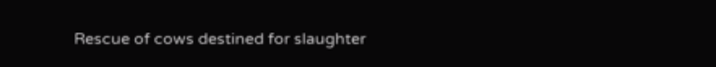Rescue of cows destined for slaughter